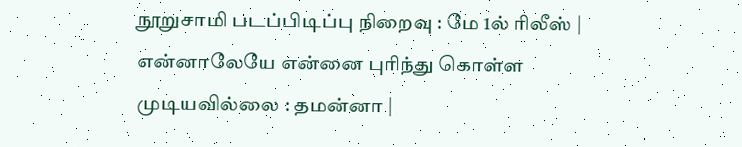நூறுசாமி படப்பிடிப்பு நிறைவு : மே 1ல் ரிலீஸ் | என்னாலேயே என்னை புரிந்து கொள்ள முடியவில்லை : தமன்னா |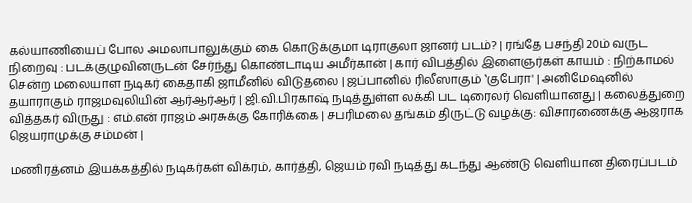கல்யாணியைப் போல அமலாபாலுக்கும் கை கொடுக்குமா டிராகுலா ஜானர் படம்? | ரங்தே பசந்தி 20ம் வருட நிறைவு : படக்குழுவினருடன் சேர்ந்து கொண்டாடிய அமீர்கான் | கார் விபத்தில் இளைஞர்கள் காயம் : நிற்காமல் சென்ற மலையாள நடிகர் கைதாகி ஜாமீனில் விடுதலை | ஜப்பானில் ரிலீஸாகும் ‛குபேரா' | அனிமேஷனில் தயாராகும் ராஜமவுலியின் ஆர்ஆர்ஆர் | ஜி.வி.பிரகாஷ் நடித்துள்ள லக்கி பட டிரைலர் வெளியானது | கலைத்துறை வித்தகர் விருது : எம்.என் ராஜம் அரசுக்கு கோரிக்கை | சபரிமலை தங்கம் திருட்டு வழக்கு: விசாரணைக்கு ஆஜராக ஜெயராமுக்கு சம்மன் |

மணிரத்னம் இயக்கத்தில் நடிகர்கள் விக்ரம், கார்த்தி, ஜெயம் ரவி நடித்து கடந்து ஆண்டு வெளியான திரைப்படம்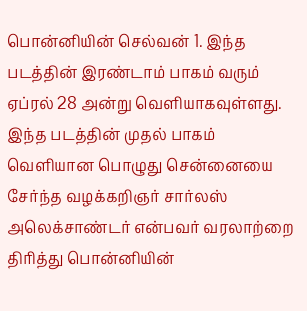பொன்னியின் செல்வன் 1. இந்த படத்தின் இரண்டாம் பாகம் வரும் ஏப்ரல் 28 அன்று வெளியாகவுள்ளது. இந்த படத்தின் முதல் பாகம் வெளியான பொழுது சென்னையை சேர்ந்த வழக்கறிஞர் சார்லஸ் அலெக்சாண்டர் என்பவர் வரலாற்றை திரித்து பொன்னியின்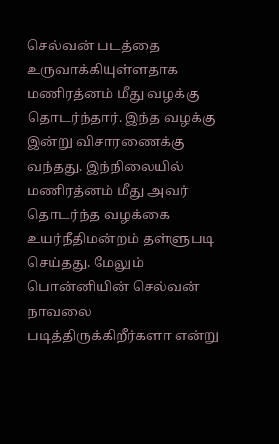செல்வன் படத்தை உருவாக்கியுள்ளதாக மணிரத்னம் மீது வழக்கு தொடர்ந்தார். இந்த வழக்கு இன்று விசாரணைக்கு வந்தது. இந்நிலையில் மணிரத்னம் மீது அவர் தொடர்ந்த வழக்கை உயர்நீதிமன்றம் தள்ளுபடி செய்தது. மேலும் பொன்னியின் செல்வன் நாவலை படித்திருக்கிறீர்களா என்று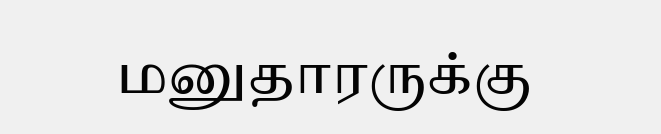மனுதாரருக்கு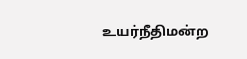உயர்நீதிமன்ற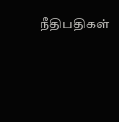நீதிபதிகள்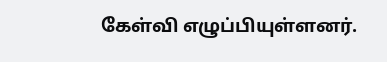கேள்வி எழுப்பியுள்ளனர்.